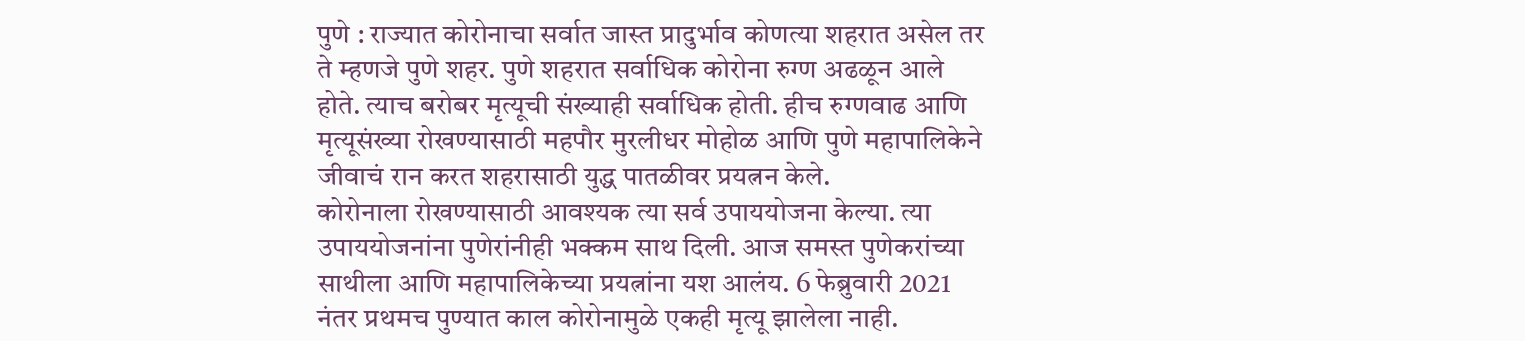पुणे : राज्यात कोरोनाचा सर्वात जास्त प्रादुर्भाव कोणत्या शहरात असेल तर ते म्हणजे पुणे शहर. पुणे शहरात सर्वाधिक कोरोना रुग्ण अढळून आले होते. त्याच बरोबर मृत्यूची संख्याही सर्वाधिक होती. हीच रुग्णवाढ आणि मृत्यूसंख्या रोखण्यासाठी महपौर मुरलीधर मोहोळ आणि पुणे महापालिकेने जीवाचं रान करत शहरासाठी युद्ध पातळीवर प्रयत्नन केले.
कोरोनाला रोखण्यासाठी आवश्यक त्या सर्व उपाययोजना केल्या. त्या उपाययोजनांना पुणेरांनीही भक्कम साथ दिली. आज समस्त पुणेकरांच्या साथीला आणि महापालिकेच्या प्रयत्नांना यश आलंय. 6 फेब्रुवारी 2021 नंतर प्रथमच पुण्यात काल कोरोनामुळे एकही मृत्यू झालेला नाही.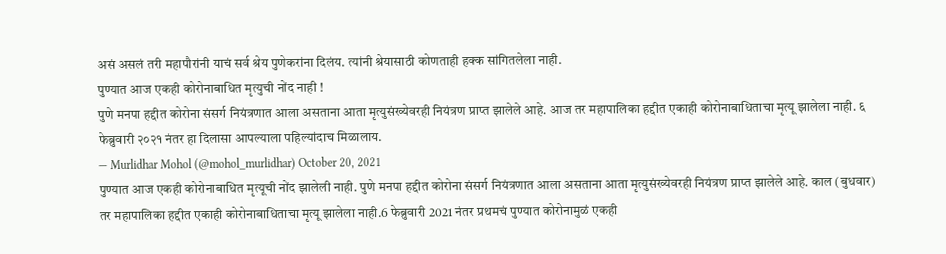असं असलं तरी महापौरांनी याचं सर्व श्रेय पुणेकरांना दिलंय. त्यांनी श्रेयासाठी कोणताही हक्क सांगितलेला नाही.
पुण्यात आज एकही कोरोनाबाधित मृत्युची नोंद नाही !
पुणे मनपा हद्दीत कोरोना संसर्ग नियंत्रणात आला असताना आता मृत्युसंख्येवरही नियंत्रण प्राप्त झालेले आहे. आज तर महापालिका हद्दीत एकाही कोरोनाबाधिताचा मृत्यू झालेला नाही. ६ फेब्रुवारी २०२१ नंतर हा दिलासा आपल्याला पहिल्यांदाच मिळालाय.
— Murlidhar Mohol (@mohol_murlidhar) October 20, 2021
पुण्यात आज एकही कोरोनाबाधित मृत्यूची नोंद झालेली नाही. पुणे मनपा हद्दीत कोरोना संसर्ग नियंत्रणात आला असताना आता मृत्युसंख्येवरही नियंत्रण प्राप्त झालेले आहे. काल (बुधवार) तर महापालिका हद्दीत एकाही कोरोनाबाधिताचा मृत्यू झालेला नाही.6 फेब्रुवारी 2021 नंतर प्रथमचं पुण्यात कोरोनामुळं एकही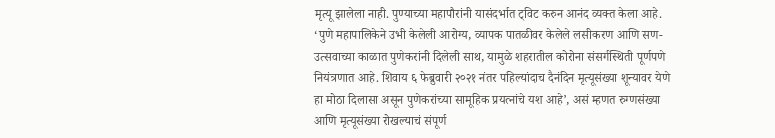मृत्यू झालेला नाही. पुण्याच्या महापौरांनी यासंदर्भात ट्विट करुन आनंद व्यक्त केला आहे.
‘पुणे महापालिकेने उभी केलेली आरोग्य, व्यापक पातळीवर केलेले लसीकरण आणि सण-उत्सवाच्या काळात पुणेकरांनी दिलेली साथ, यामुळे शहरातील कोरोना संसर्गस्थिती पूर्णपणे नियंत्रणात आहे. शिवाय ६ फेब्रुवारी २०२१ नंतर पहिल्यांदाच दैनंदिन मृत्यूसंख्या शून्यावर येणे हा मोठा दिलासा असून पुणेकरांच्या सामूहिक प्रयत्नांचे यश आहे’, असं म्हणत रुग्णसंख्या आणि मृत्यूसंख्या रोखल्याचं संपूर्ण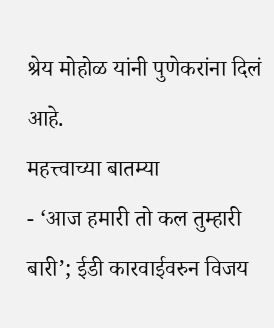श्रेय मोहोळ यांनी पुणेकरांना दिलं आहे.
महत्त्वाच्या बातम्या
- ‘आज हमारी तो कल तुम्हारी बारी’; ईडी कारवाईवरुन विजय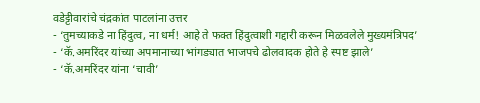वडेट्टीवारांचे चंद्रकांत पाटलांना उत्तर
- ‘तुमच्याकडे ना हिंदुत्व, ना धर्म! आहे ते फक्त हिंदुत्वाशी गद्दारी करून मिळवलेले मुख्यमंत्रिपद’
- ‘कॅ.अमरिंदर यांच्या अपमानाच्या भांगड्यात भाजपचे ढोलवादक होते हे स्पष्ट झाले’
- ‘कॅ.अमरिंदर यांना ‘चावी’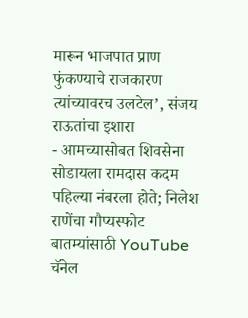मारून भाजपात प्राण फुंकण्याचे राजकारण त्यांच्यावरच उलटेल’, संजय राऊतांचा इशारा
- आमच्यासोबत शिवसेना सोडायला रामदास कदम पहिल्या नंबरला होते; निलेश राणेंचा गौप्यस्फोट
बातम्यांसाठी YouTube चॅनेल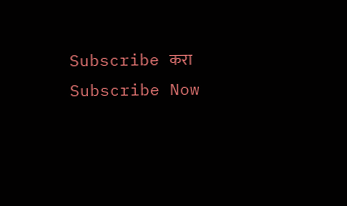Subscribe करा
Subscribe Now